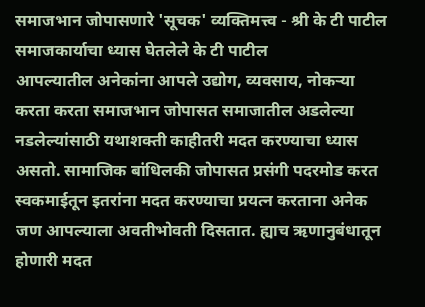समाजभान जोपासणारे 'सूचक' व्यक्तिमत्त्व - श्री के टी पाटील
समाजकार्याचा ध्यास घेतलेले के टी पाटील
आपल्यातील अनेकांना आपले उद्योग, व्यवसाय, नोकऱ्या करता करता समाजभान जोपासत समाजातील अडलेल्या नडलेल्यांसाठी यथाशक्ती काहीतरी मदत करण्याचा ध्यास असतो. सामाजिक बांधिलकी जोपासत प्रसंगी पदरमोड करत स्वकमाईतून इतरांना मदत करण्याचा प्रयत्न करताना अनेक जण आपल्याला अवतीभोवती दिसतात. ह्याच ऋणानुबंधातून होणारी मदत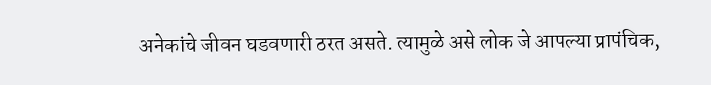अनेकांचे जीवन घडवणारी ठरत असते. त्यामुळे असे लोक जे आपल्या प्रापंचिक,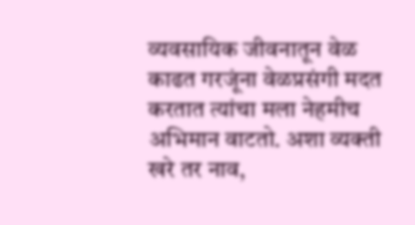व्यवसायिक जीवनातून वेळ काढत गरजूंना वेळप्रसंगी मदत करतात त्यांचा मला नेहमीच अभिमान वाटतो. अशा व्यक्ती खरे तर नाव,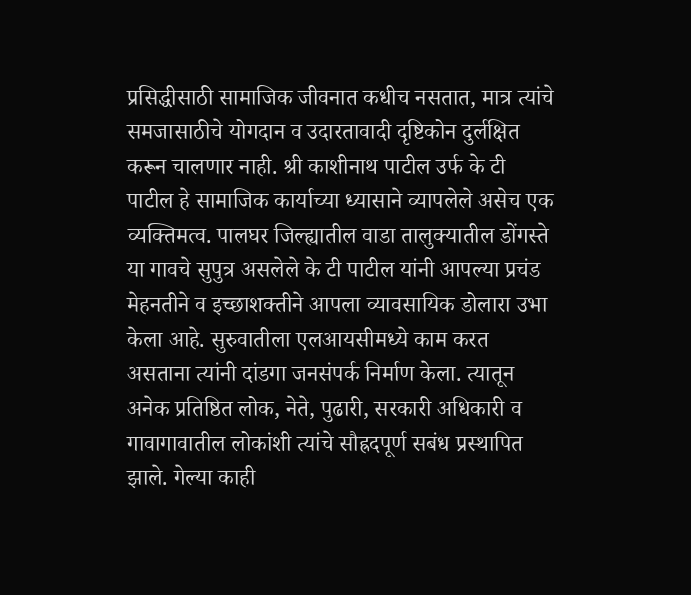प्रसिद्धीसाठी सामाजिक जीवनात कधीच नसतात, मात्र त्यांचे समजासाठीचे योगदान व उदारतावादी दृष्टिकोन दुर्लक्षित करून चालणार नाही. श्री काशीनाथ पाटील उर्फ के टी पाटील हे सामाजिक कार्याच्या ध्यासाने व्यापलेले असेच एक व्यक्तिमत्व. पालघर जिल्ह्यातील वाडा तालुक्यातील डोंगस्ते या गावचे सुपुत्र असलेले के टी पाटील यांनी आपल्या प्रचंड मेहनतीने व इच्छाशक्तीने आपला व्यावसायिक डोलारा उभा केला आहे. सुरुवातीला एलआयसीमध्ये काम करत असताना त्यांनी दांडगा जनसंपर्क निर्माण केला. त्यातून अनेक प्रतिष्ठित लोक, नेते, पुढारी, सरकारी अधिकारी व गावागावातील लोकांशी त्यांचे सौह्रदपूर्ण सबंध प्रस्थापित झाले. गेल्या काही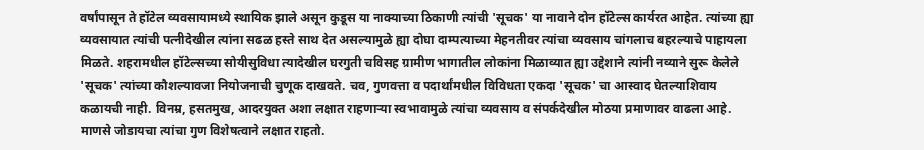वर्षांपासून ते हॉटेल व्यवसायामध्ये स्थायिक झाले असून कुडूस या नाक्याच्या ठिकाणी त्यांची 'सूचक' या नावाने दोन हॉटेल्स कार्यरत आहेत. त्यांच्या ह्या व्यवसायात त्यांची पत्नीदेखील त्यांना सढळ हस्ते साथ देत असल्यामुळे ह्या दोघा दाम्पत्याच्या मेहनतीवर त्यांचा व्यवसाय चांगलाच बहरल्याचे पाहायला मिळते. शहरामधील हॉटेल्सच्या सोयीसुविधा त्यादेखील घरगुती चविसह ग्रामीण भागातील लोकांना मिळाव्यात ह्या उद्देशाने त्यांनी नव्याने सुरू केलेले 'सूचक' त्यांच्या कौशल्यावजा नियोजनाची चुणूक दाखवते. चव, गुणवत्ता व पदार्थांमधील विविधता एकदा 'सूचक' चा आस्वाद घेतल्याशिवाय कळायची नाही. विनम्र, हसतमुख, आदरयुक्त अशा लक्षात राहणाऱ्या स्वभावामुळे त्यांचा व्यवसाय व संपर्कदेखील मोठया प्रमाणावर वाढला आहे. माणसे जोडायचा त्यांचा गुण विशेषत्वाने लक्षात राहतो.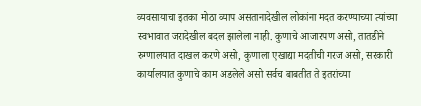व्यवसायाचा इतका मोठा व्याप असतानादेखील लोकांना मदत करण्याच्या त्यांच्या स्वभावात जरादेखील बदल झालेला नाही. कुणाचे आजारपण असो, तातडीने रुग्णालयात दाखल करणे असो, कुणाला एखाद्या मदतीची गरज असो, सरकारी कार्यालयात कुणाचे काम अडलेले असो सर्वच बाबतीत ते इतरांच्या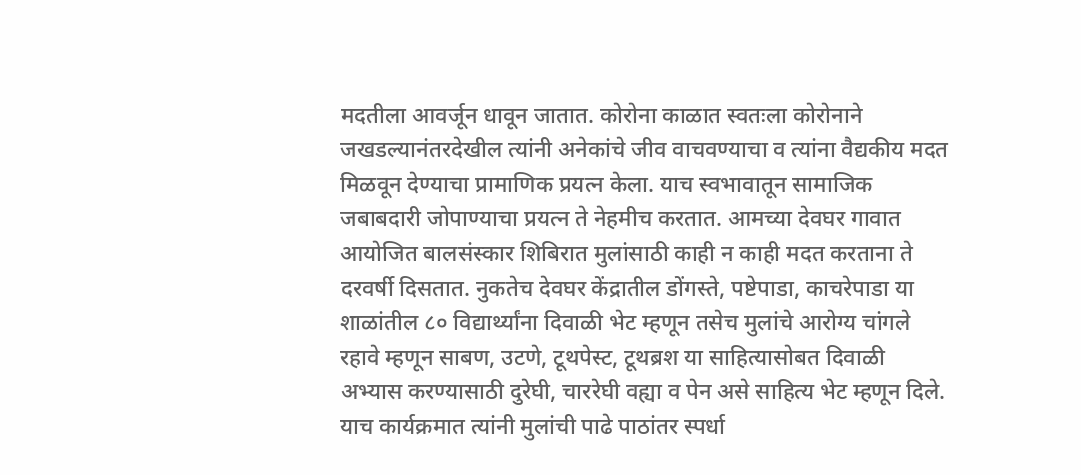मदतीला आवर्जून धावून जातात. कोरोना काळात स्वतःला कोरोनाने जखडल्यानंतरदेखील त्यांनी अनेकांचे जीव वाचवण्याचा व त्यांना वैद्यकीय मदत मिळवून देण्याचा प्रामाणिक प्रयत्न केला. याच स्वभावातून सामाजिक जबाबदारी जोपाण्याचा प्रयत्न ते नेहमीच करतात. आमच्या देवघर गावात आयोजित बालसंस्कार शिबिरात मुलांसाठी काही न काही मदत करताना ते दरवर्षी दिसतात. नुकतेच देवघर केंद्रातील डोंगस्ते, पष्टेपाडा, काचरेपाडा या शाळांतील ८० विद्यार्थ्यांना दिवाळी भेट म्हणून तसेच मुलांचे आरोग्य चांगले रहावे म्हणून साबण, उटणे, टूथपेस्ट, टूथब्रश या साहित्यासोबत दिवाळी अभ्यास करण्यासाठी दुरेघी, चाररेघी वह्या व पेन असे साहित्य भेट म्हणून दिले. याच कार्यक्रमात त्यांनी मुलांची पाढे पाठांतर स्पर्धा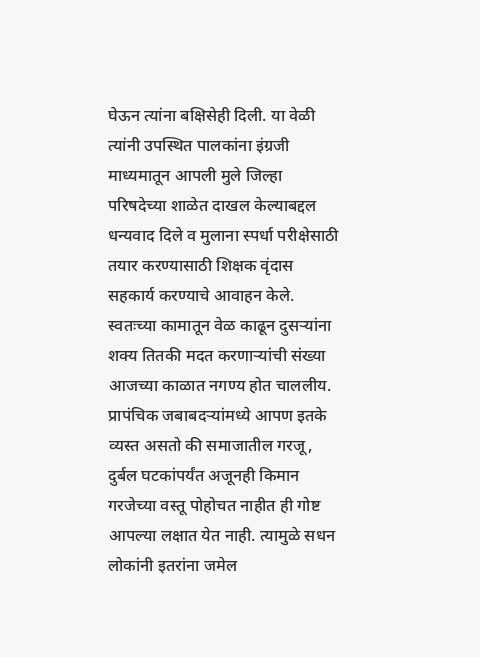घेऊन त्यांना बक्षिसेही दिली. या वेळी त्यांनी उपस्थित पालकांना इंग्रजी माध्यमातून आपली मुले जिल्हा परिषदेच्या शाळेत दाखल केल्याबद्दल धन्यवाद दिले व मुलाना स्पर्धा परीक्षेसाठी तयार करण्यासाठी शिक्षक वृंदास सहकार्य करण्याचे आवाहन केले. स्वतःच्या कामातून वेळ काढून दुसऱ्यांना शक्य तितकी मदत करणाऱ्यांची संख्या आजच्या काळात नगण्य होत चाललीय. प्रापंचिक जबाबदऱ्यांमध्ये आपण इतके व्यस्त असतो की समाजातील गरजू, दुर्बल घटकांपर्यंत अजूनही किमान गरजेच्या वस्तू पोहोचत नाहीत ही गोष्ट आपल्या लक्षात येत नाही. त्यामुळे सधन लोकांनी इतरांना जमेल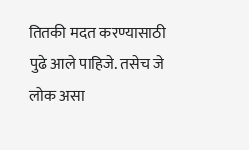तितकी मदत करण्यासाठी पुढे आले पाहिजे. तसेच जे लोक असा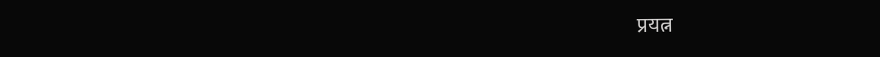प्रयत्न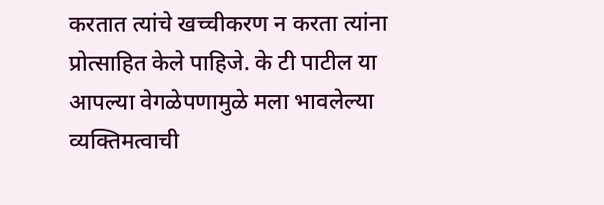करतात त्यांचे खच्चीकरण न करता त्यांना प्रोत्साहित केले पाहिजे. के टी पाटील या आपल्या वेगळेपणामुळे मला भावलेल्या व्यक्तिमत्वाची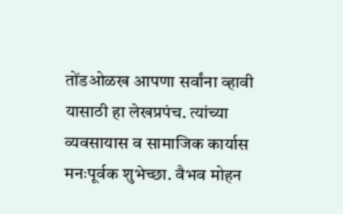तोंडओळख आपणा सर्वांना व्हावी यासाठी हा लेखप्रपंच. त्यांच्या व्यवसायास व सामाजिक कार्यास मनःपूर्वक शुभेच्छा. वैभव मोहन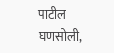पाटील
घणसोली,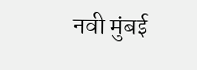नवी मुंबई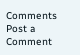Comments
Post a Comment